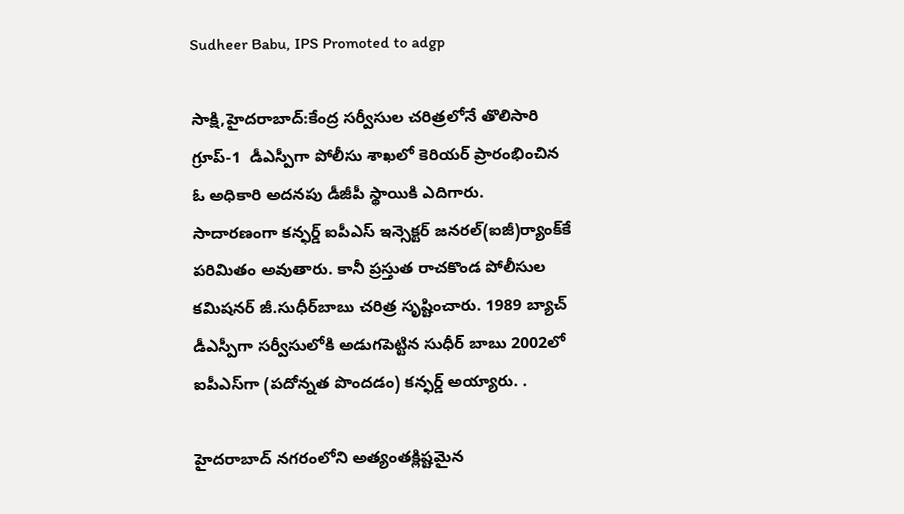Sudheer Babu, IPS Promoted to adgp

సాక్షి,హైదరాబాద్‌:కేంద్ర సర్వీసుల చరిత్రలోనే తొలిసారి గ్రూప్‌-1  డీఎస్పీగా పోలీసు శాఖలో కెరియర్‌ ప్రారంభించిన ఓ అధికారి అదనపు డీజీపీ స్థాయికి ఎదిగారు. సాదారణంగా కన్ఫర్డ్‌ ఐపీఎస్‌ ఇన్సెక్టర్‌ జనరల్‌(ఐజీ)ర్యాంక్‌కే పరిమితం అవుతారు. కానీ ప్రస్తుత రాచకొండ పోలీసుల కమిషనర్‌ జీ.సుధీర్‌బాబు చరిత్ర సృష్టించారు. 1989 బ్యాచ్‌ డీఎస్పీగా సర్వీసులోకి అడుగపెట్టిన సుధీర్‌ బాబు 2002లో ఐపీఎస్‌గా (పదోన్నత పొందడం) కన్ఫర్డ్‌ అయ్యారు. .

హైదరాబాద్‌ నగరంలోని అత్యంతక్లిష్టమైన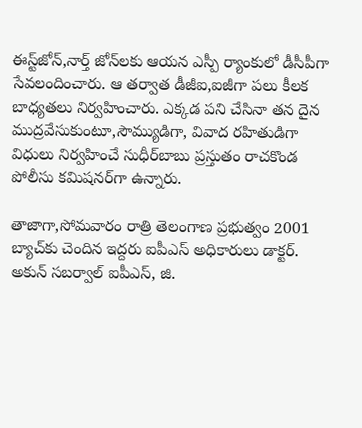ఈస్ట్‌జోన్‌,నార్త్‌ జోన్‌లకు ఆయన ఎస్పీ ర్యాంకులో డీసీపీగా సేవలందించారు. ఆ తర్వాత డీజీఐ,ఐజీగా పలు కీలక బాధ్యతలు నిర్వహించారు. ఎక్కడ పని చేసినా తన దైన ముద్రవేసుకుంటూ,సౌమ్యుడిగా, వివాద రహితుడిగా విధులు నిర్వహించే సుధీర్‌బాబు ప్రస్తుతం రాచకొండ పోలీసు కమిషనర్‌గా ఉన్నారు.

తాజాగా,సోమవారం రాత్రి తెలంగాణ ప్రభుత్వం 2001 బ్యాచ్‌కు చెందిన ఇద్దరు ఐపీఎస్‌ అధికారులు డాక్టర్‌. అకున్‌ సబర్వాల్ ఐపీఎస్, జి.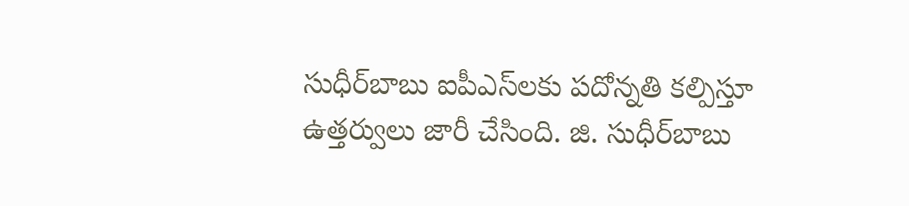సుధీర్‌బాబు ఐపీఎస్‌లకు పదోన్నతి కల్పిస్తూ ఉత్తర్వులు జారీ చేసింది. జి. సుధీర్‌బాబు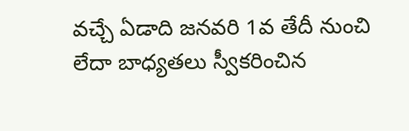వచ్చే ఏడాది జనవరి 1వ తేదీ నుంచి లేదా బాధ్యతలు స్వీకరించిన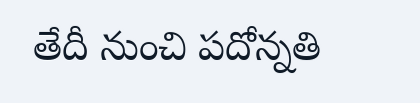తేదీ నుంచి పదోన్నతి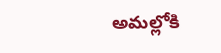అమల్లోకి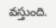వస్తుంది.